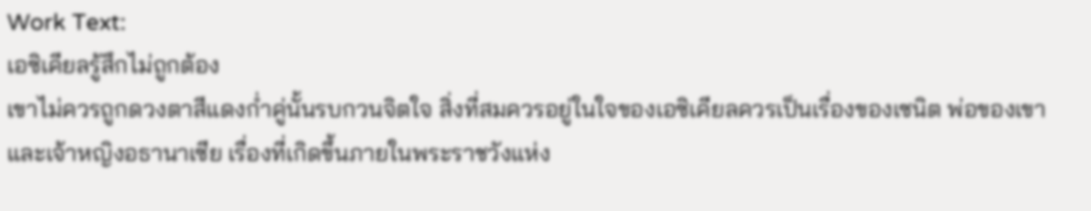Work Text:
เอซิเคียลรู้สึกไม่ถูกต้อง
เขาไม่ควรถูกดวงตาสีแดงก่ำคู่นั้นรบกวนจิตใจ สิ่งที่สมควรอยู่ในใจของเอซิเคียลควรเป็นเรื่องของเซนิต พ่อของเขาและเจ้าหญิงอธานาเซีย เรื่องที่เกิดขึ้นภายในพระราชวังแห่ง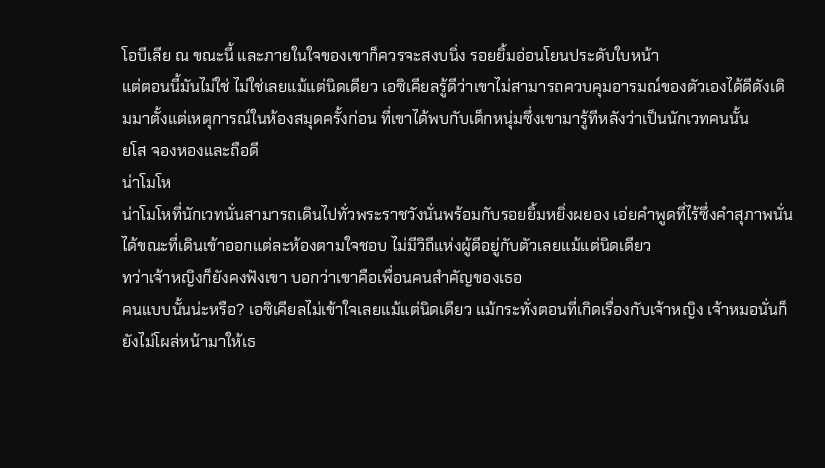โอบีเลีย ณ ขณะนี้ และภายในใจของเขาก็ควรจะสงบนิ่ง รอยยิ้มอ่อนโยนประดับใบหน้า
แต่ตอนนี้มันไม่ใช่ ไม่ใช่เลยแม้แต่นิดเดียว เอซิเคียลรู้ดีว่าเขาไม่สามารถควบคุมอารมณ์ของตัวเองได้ดีดังเดิมมาตั้งแต่เหตุการณ์ในห้องสมุดครั้งก่อน ที่เขาได้พบกับเด็กหนุ่มซึ่งเขามารู้ทีหลังว่าเป็นนักเวทคนนั้น
ยโส จองหองและถือดี
น่าโมโห
น่าโมโหที่นักเวทนั่นสามารถเดินไปทั่วพระราชวังนั่นพร้อมกับรอยยิ้มหยิ่งผยอง เอ่ยคำพูดที่ไร้ซึ่งคำสุภาพนั่นได้ขณะที่เดินเข้าออกแต่ละห้องตามใจชอบ ไม่มีวิถีแห่งผู้ดีอยู่กับตัวเลยแม้แต่นิดเดียว
ทว่าเจ้าหญิงก็ยังคงฟังเขา บอกว่าเขาคือเพื่อนคนสำคัญของเธอ
คนแบบนั้นน่ะหรือ? เอซิเคียลไม่เข้าใจเลยแม้แต่นิดเดียว แม้กระทั่งตอนที่เกิดเรื่องกับเจ้าหญิง เจ้าหมอนั่นก็ยังไม่โผล่หน้ามาให้เธ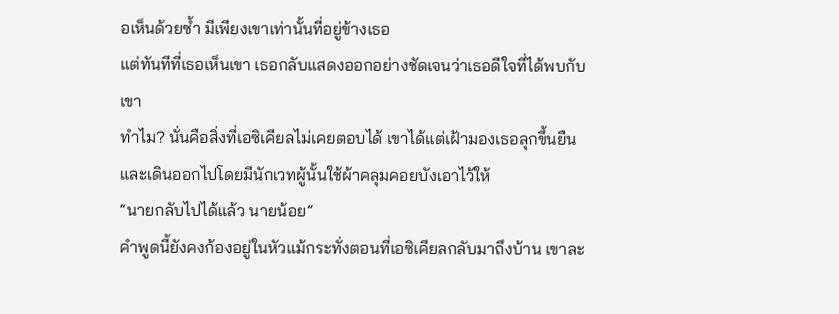อเห็นด้วยซ้ำ มีเพียงเขาเท่านั้นที่อยู่ข้างเธอ
แต่ทันทีที่เธอเห็นเขา เธอกลับแสดงออกอย่างชัดเจนว่าเธอดีใจที่ได้พบกับเขา
ทำไม? นั่นคือสิ่งที่เอซิเคียลไม่เคยตอบได้ เขาได้แต่เฝ้ามองเธอลุกขึ้นยืนและเดินออกไปโดยมีนักเวทผู้นั้นใช้ผ้าคลุมคอยบังเอาไว้ให้
“นายกลับไปได้แล้ว นายน้อย”
คำพูดนี้ยังคงก้องอยู่ในหัวแม้กระทั่งตอนที่เอซิเคียลกลับมาถึงบ้าน เขาละ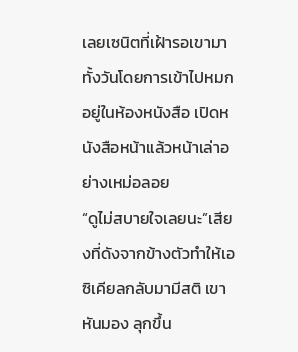เลยเซนิตที่เฝ้ารอเขามาทั้งวันโดยการเข้าไปหมกอยู่ในห้องหนังสือ เปิดหนังสือหน้าแล้วหน้าเล่าอย่างเหม่อลอย
“ดูไม่สบายใจเลยนะ”เสียงที่ดังจากข้างตัวทำให้เอซิเคียลกลับมามีสติ เขาหันมอง ลุกขึ้น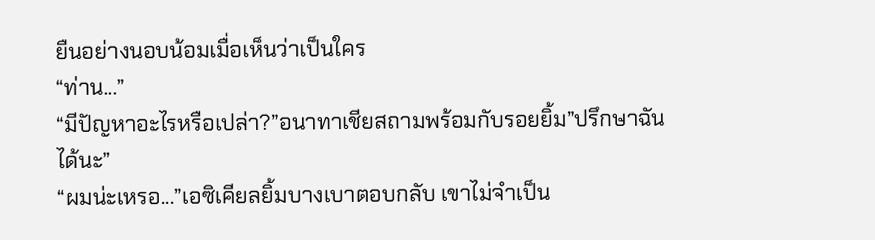ยืนอย่างนอบน้อมเมื่อเห็นว่าเป็นใคร
“ท่าน...”
“มีปัญหาอะไรหรือเปล่า?”อนาทาเชียสถามพร้อมกับรอยยิ้ม”ปรึกษาฉันได้นะ”
“ผมน่ะเหรอ...”เอซิเคียลยิ้มบางเบาตอบกลับ เขาไม่จำเป็น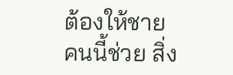ต้องให้ชายคนนี้ช่วย สิ่ง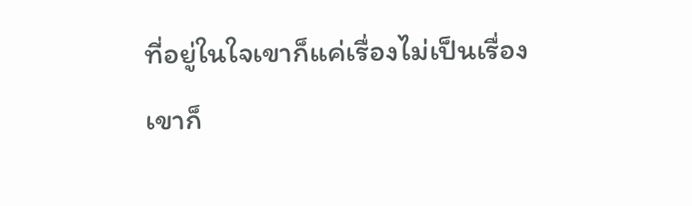ที่อยู่ในใจเขาก็แค่เรื่องไม่เป็นเรื่อง เขาก็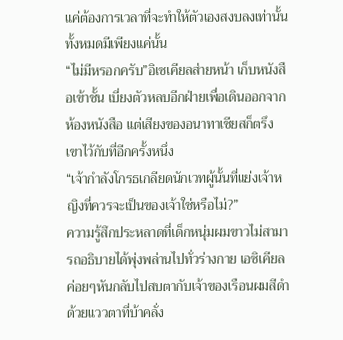แค่ต้องการเวลาที่จะทำให้ตัวเองสงบลงเท่านั้น ทั้งหมดมีเพียงแค่นั้น
“ไม่มีหรอกครับ”อิเซเคียลส่ายหน้า เก็บหนังสือเข้าชั้น เบี่ยงตัวหลบอีกฝ่ายเพื่อเดินออกจากห้องหนังสือ แต่เสียงของอนาทาเชียสก็ตรึงเขาไว้กับที่อีกครั้งหนึ่ง
“เจ้ากำลังโกรธเกลียดนักเวทผู้นั้นที่แย่งเจ้าหญิงที่ควรจะเป็นของเจ้าใช่หรือไม่?”
ความรู้สึกประหลาดที่เด็กหนุ่มผมขาวไม่สามารถอธิบายได้พุ่งพล่านไปทั่วร่างกาย เอซิเคียลค่อยๆหันกลับไปสบตากับเจ้าของเรือนผมสีดำด้วยแววตาที่บ้าคลั่ง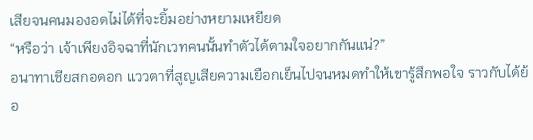เสียจนคนมองอดไม่ได้ที่จะยิ้มอย่างหยามเหยียด
“หรือว่า เจ้าเพียงอิจฉาที่นักเวทคนนั้นทำตัวได้ตามใจอยากกันแน่?”
อนาทาเชียสกอดอก แววตาที่สูญเสียความเยือกเย็นไปจนหมดทำให้เขารู้สึกพอใจ ราวกับได้ย้อ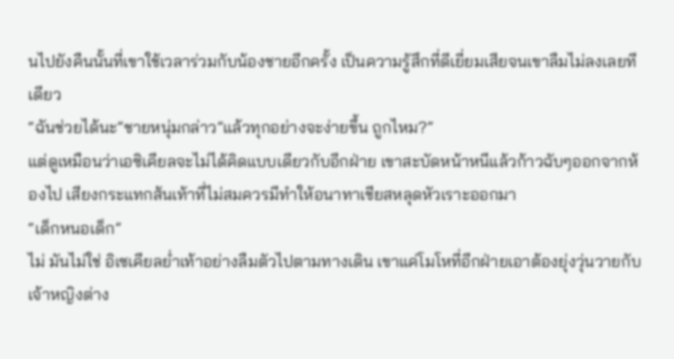นไปยังคืนนั้นที่เขาใช้เวลาร่วมกับน้องชายอีกครั้ง เป็นความรู้สึกที่ดีเยี่ยมเสียจนเขาลืมไม่ลงเลยทีเดียว
“ฉันช่วยได้นะ”ชายหนุ่มกล่าว”แล้วทุกอย่างจะง่ายขึ้น ถูกไหม?”
แต่ดูเหมือนว่าเอซิเคียลจะไม่ได้คิดแบบเดียวกับอีกฝ่าย เขาสะบัดหน้าหนีแล้วก้าวฉับๆออกจากห้องไป เสียงกระแทกส้นเท้าที่ไม่สมควรมีทำให้อนาทาเชียสหลุดหัวเราะออกมา
“เด็กหนอเด็ก”
ไม่ มันไม่ใช่ อิเซเคียลย่ำเท้าอย่างลืมตัวไปตามทางเดิน เขาแค่โมโหที่อีกฝ่ายเอาต้องยุ่งวุ่นวายกับเจ้าหญิงต่าง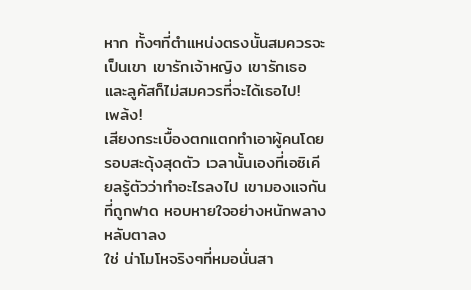หาก ทั้งๆที่ตำแหน่งตรงนั้นสมควรจะเป็นเขา เขารักเจ้าหญิง เขารักเธอและลูคัสก็ไม่สมควรที่จะได้เธอไป!
เพล้ง!
เสียงกระเบื้องตกแตกทำเอาผู้คนโดยรอบสะดุ้งสุดตัว เวลานั้นเองที่เอซิเคียลรู้ตัวว่าทำอะไรลงไป เขามองแจกันที่ถูกฟาด หอบหายใจอย่างหนักพลางหลับตาลง
ใช่ น่าโมโหจริงๆที่หมอนั่นสา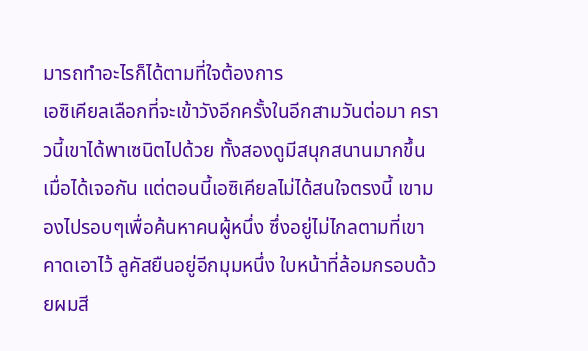มารถทำอะไรก็ได้ตามที่ใจต้องการ
เอซิเคียลเลือกที่จะเข้าวังอีกครั้งในอีกสามวันต่อมา คราวนี้เขาได้พาเซนิตไปด้วย ทั้งสองดูมีสนุกสนานมากขึ้นเมื่อได้เจอกัน แต่ตอนนี้เอซิเคียลไม่ได้สนใจตรงนี้ เขามองไปรอบๆเพื่อค้นหาคนผู้หนึ่ง ซึ่งอยู่ไม่ไกลตามที่เขาคาดเอาไว้ ลูคัสยืนอยู่อีกมุมหนึ่ง ใบหน้าที่ล้อมกรอบด้วยผมสี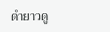ดำยาวดู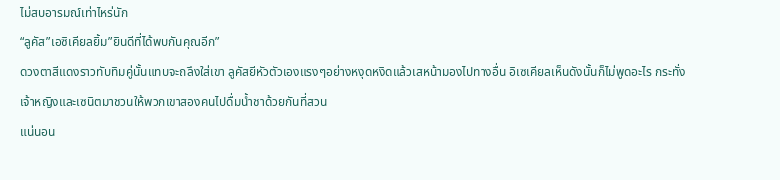ไม่สบอารมณ์เท่าไหร่นัก
“ลูคัส”เอซิเคียลยิ้ม”ยินดีที่ได้พบกันคุณอีก”
ดวงตาสีแดงราวทับทิมคู่นั้นแทบจะถลึงใส่เขา ลูคัสยีหัวตัวเองแรงๆอย่างหงุดหงิดแล้วเสหน้ามองไปทางอื่น อิเซเคียลเห็นดังนั้นก็ไม่พูดอะไร กระทั่งเจ้าหญิงและเซนิตมาชวนให้พวกเขาสองคนไปดื่มน้ำชาด้วยกันที่สวน
แน่นอน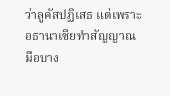ว่าลูคัสปฏิเสธ แต่เพราะอธานาเซียทำสัญญาณมือบาง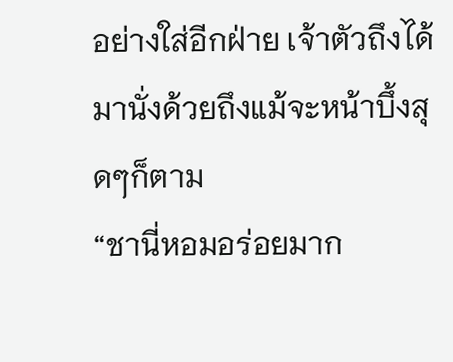อย่างใส่อีกฝ่าย เจ้าตัวถึงได้มานั่งด้วยถึงแม้จะหน้าบึ้งสุดๆก็ตาม
“ชานี่หอมอร่อยมาก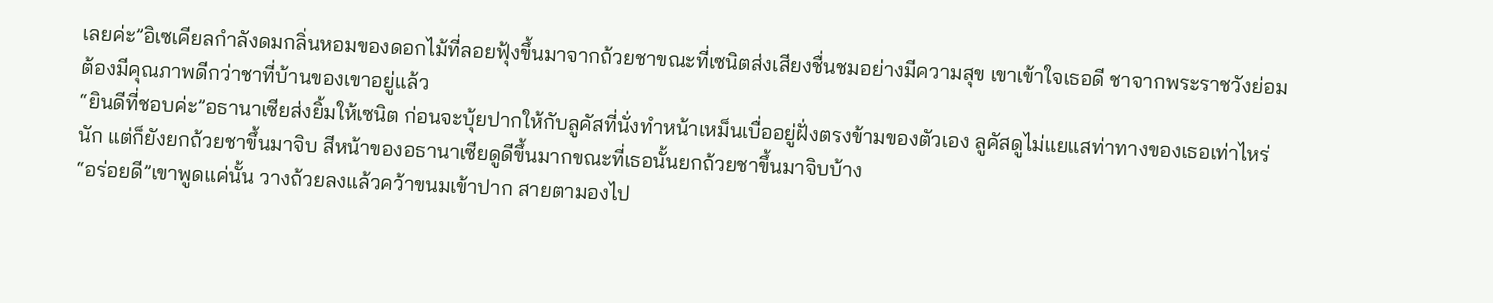เลยค่ะ”อิเซเคียลกำลังดมกลิ่นหอมของดอกไม้ที่ลอยฟุ้งขึ้นมาจากถ้วยชาขณะที่เซนิตส่งเสียงชื่นชมอย่างมีความสุข เขาเข้าใจเธอดี ชาจากพระราชวังย่อมต้องมีคุณภาพดีกว่าชาที่บ้านของเขาอยู่แล้ว
“ยินดีที่ชอบค่ะ”อธานาเซียส่งยิ้มให้เซนิต ก่อนจะบุ้ยปากให้กับลูคัสที่นั่งทำหน้าเหม็นเบื่ออยู่ฝั่งตรงข้ามของตัวเอง ลูคัสดูไม่แยแสท่าทางของเธอเท่าไหร่นัก แต่ก็ยังยกถ้วยชาขึ้นมาจิบ สีหน้าของอธานาเซียดูดีขึ้นมากขณะที่เธอนั้นยกถ้วยชาขึ้นมาจิบบ้าง
“อร่อยดี”เขาพูดแค่นั้น วางถ้วยลงแล้วคว้าขนมเข้าปาก สายตามองไป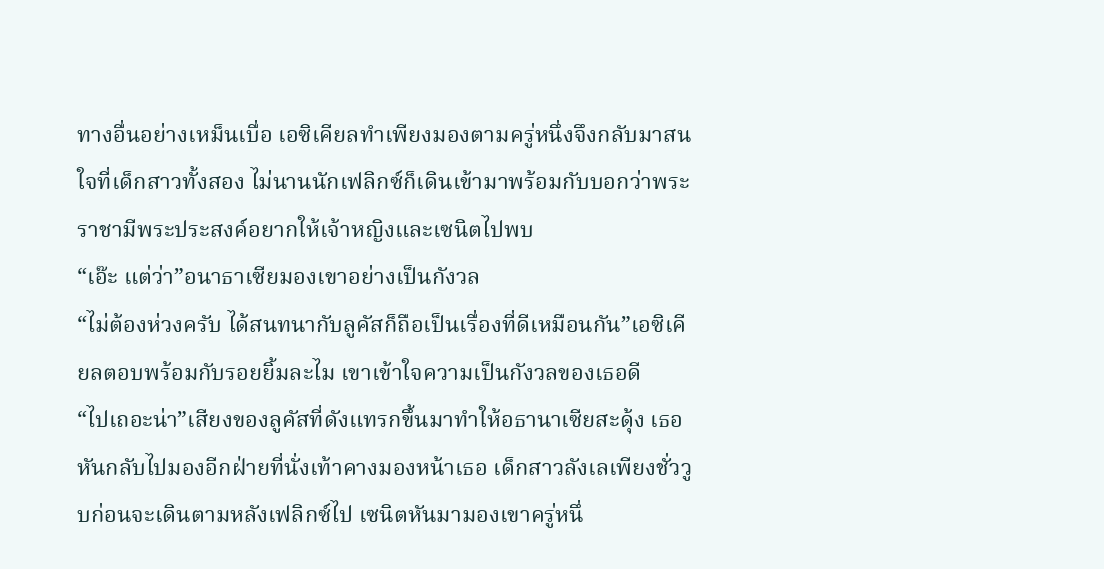ทางอื่นอย่างเหม็นเบื่อ เอซิเคียลทำเพียงมองตามครู่หนึ่งจึงกลับมาสนใจที่เด็กสาวทั้งสอง ไม่นานนักเฟลิกซ์ก็เดินเข้ามาพร้อมกับบอกว่าพระราชามีพระประสงค์อยากให้เจ้าหญิงและเซนิตไปพบ
“เอ๊ะ แต่ว่า”อนาธาเซียมองเขาอย่างเป็นกังวล
“ไม่ต้องห่วงครับ ได้สนทนากับลูคัสก็ถือเป็นเรื่องที่ดีเหมือนกัน”เอซิเคียลตอบพร้อมกับรอยยิ้มละไม เขาเข้าใจความเป็นกังวลของเธอดี
“ไปเถอะน่า”เสียงของลูคัสที่ดังแทรกขึ้นมาทำให้อธานาเซียสะดุ้ง เธอหันกลับไปมองอีกฝ่ายที่นั่งเท้าคางมองหน้าเธอ เด็กสาวลังเลเพียงชั่ววูบก่อนจะเดินตามหลังเฟลิกซ์ไป เซนิตหันมามองเขาครู่หนึ่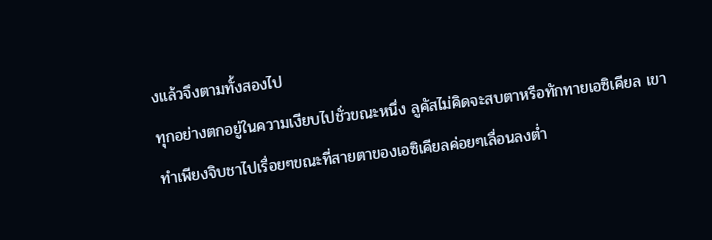งแล้วจึงตามทั้งสองไป
ทุกอย่างตกอยู่ในความเงียบไปชั่วขณะหนึ่ง ลูคัสไม่คิดจะสบตาหรือทักทายเอซิเคียล เขาทำเพียงจิบชาไปเรื่อยๆขณะที่สายตาของเอซิเคียลค่อยๆเลื่อนลงต่ำ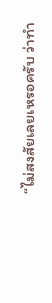“ไม่สงสัยเลยเหรอครับ ว่าทำ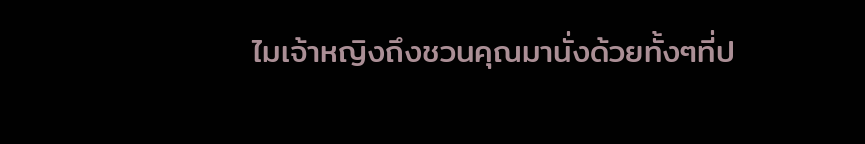ไมเจ้าหญิงถึงชวนคุณมานั่งด้วยทั้งๆที่ป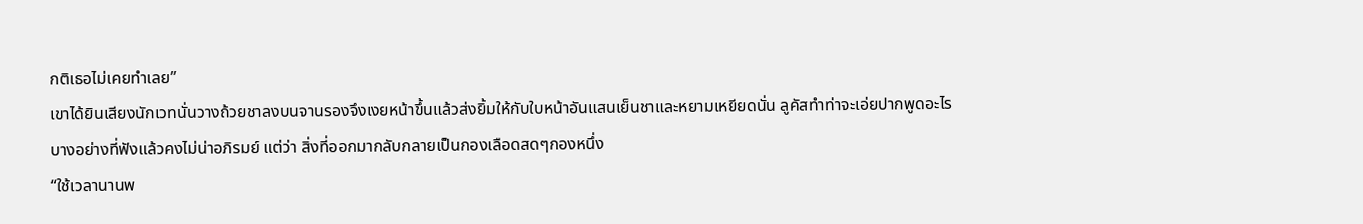กติเธอไม่เคยทำเลย”
เขาได้ยินเสียงนักเวทนั่นวางถ้วยชาลงบนจานรองจึงเงยหน้าขึ้นแล้วส่งยิ้มให้กับใบหน้าอันแสนเย็นชาและหยามเหยียดนั่น ลูคัสทำท่าจะเอ่ยปากพูดอะไรบางอย่างที่ฟังแล้วคงไม่น่าอภิรมย์ แต่ว่า สิ่งที่ออกมากลับกลายเป็นกองเลือดสดๆกองหนึ่ง
“ใช้เวลานานพ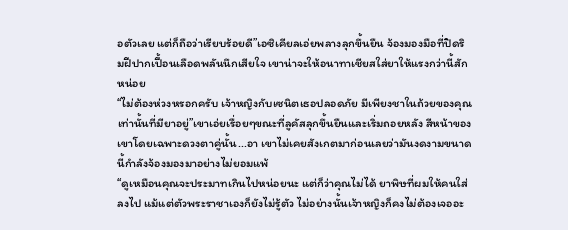อตัวเลย แต่ก็ถือว่าเรียบร้อยดี”เอซิเคียลเอ่ยพลางลุกขึ้นยืน จ้องมองมือที่ปิดริมฝีปากเปื้อนเลือดพลันนึกเสียใจ เขาน่าจะให้อนาทาเชียสใส่ยาให้แรงกว่านี้สักหน่อย
“ไม่ต้องห่วงหรอกครับ เจ้าหญิงกับเซนิตเธอปลอดภัย มีเพียงชาในถ้วยของคุณเท่านั้นที่มียาอยู่”เขาเอ่ยเรื่อยๆขณะที่ลูคัสลุกขึ้นยืนและเริ่มถอยหลัง สีหน้าของเขาโดยเฉพาะดวงตาคู่นั้น...อา เขาไม่เคยสังเกตมาก่อนเลยว่ามันงดงามขนาดนี้กำลังจ้องมองมาอย่างไม่ยอมแพ้
“ดูเหมือนคุณจะประมาทเกินไปหน่อยนะ แต่ก็ว่าคุณไม่ได้ ยาพิษที่ผมให้คนใส่ลงไป แม้แต่ตัวพระราชาเองก็ยังไม่รู้ตัว ไม่อย่างนั้นเจ้าหญิงก็คงไม่ต้องเจออะ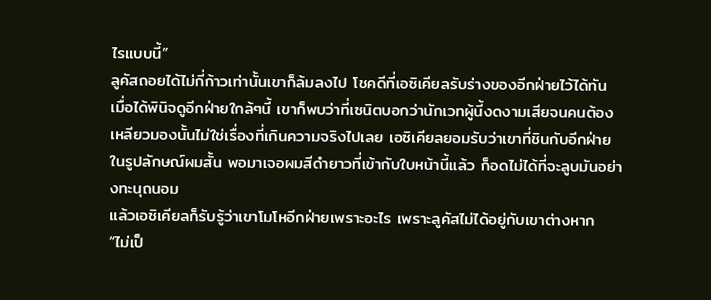ไรแบบนี้”
ลูคัสถอยได้ไม่กี่ก้าวเท่านั้นเขาก็ล้มลงไป โชคดีที่เอซิเคียลรับร่างของอีกฝ่ายไว้ได้ทัน เมื่อได้พินิจดูอีกฝ่ายใกล้ๆนี้ เขาก็พบว่าที่เซนิตบอกว่านักเวทผู้นี้งดงามเสียจนคนต้องเหลียวมองนั้นไม่ใช่เรื่องที่เกินความจริงไปเลย เอซิเคียลยอมรับว่าเขาที่ชินกับอีกฝ่ายในรูปลักษณ์ผมสั้น พอมาเจอผมสีดำยาวที่เข้ากับใบหน้านี้แล้ว ก็อดไม่ได้ที่จะลูบมันอย่างทะนุถนอม
แล้วเอซิเคียลก็รับรู้ว่าเขาโมโหอีกฝ่ายเพราะอะไร เพราะลูคัสไม่ได้อยู่กับเขาต่างหาก
“ไม่เป็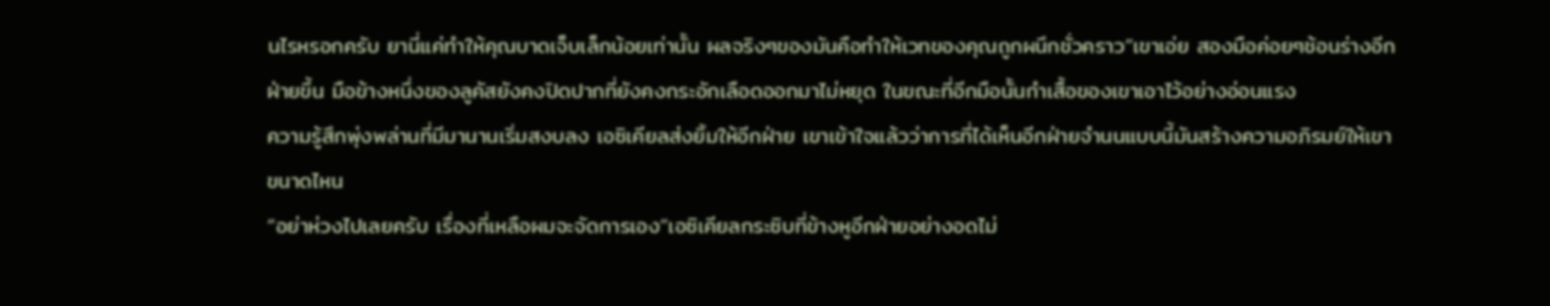นไรหรอกครับ ยานี่แค่ทำให้คุณบาดเจ็บเล็กน้อยเท่านั้น ผลจริงๆของมันคือทำให้เวทของคุณถูกผนึกชั่วคราว”เขาเอ่ย สองมือค่อยๆช้อนร่างอีกฝ่ายขึ้น มือข้างหนึ่งของลูคัสยังคงปิดปากที่ยังคงกระอักเลือดออกมาไม่หยุด ในขณะที่อีกมือนั้นกำเสื้อของเขาเอาไว้อย่างอ่อนแรง
ความรู้สึกพุ่งพล่านที่มีมานานเริ่มสงบลง เอซิเคียลส่งยิ้มให้อีกฝ่าย เขาเข้าใจแล้วว่าการที่ได้เห็นอีกฝ่ายจำนนแบบนี้มันสร้างความอภิรมย์ให้เขาขนาดไหน
“อย่าห่วงไปเลยครับ เรื่องที่เหลือผมจะจัดการเอง”เอซิเคียลกระซิบที่ข้างหูอีกฝ่ายอย่างอดไม่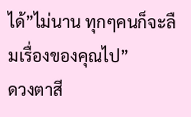ได้”ไม่นาน ทุกๆคนก็จะลืมเรื่องของคุณไป”
ดวงตาสี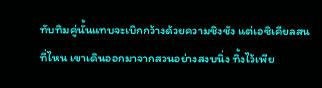ทับทิมคู่นั้นแทบจะเบิกกว้างด้วยความชิงชัง แต่เอซิเคียลสนที่ไหน เขาเดินออกมาจากสวนอย่างสงบนิ่ง ทิ้งไว้เพีย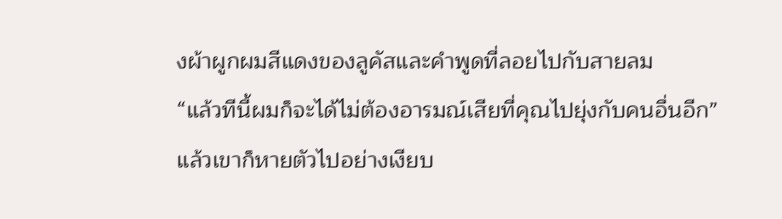งผ้าผูกผมสีแดงของลูคัสและคำพูดที่ลอยไปกับสายลม
“แล้วทีนี้ผมก็จะได้ไม่ต้องอารมณ์เสียที่คุณไปยุ่งกับคนอื่นอีก”
แล้วเขาก็หายตัวไปอย่างเงียบ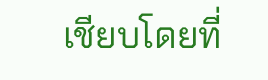เชียบโดยที่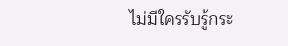ไม่มีใครรับรู้กระ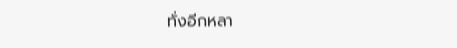ทั่งอีกหลา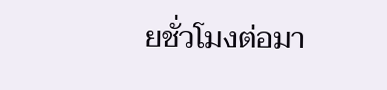ยชั่วโมงต่อมา